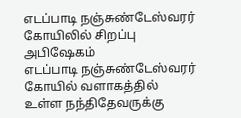எடப்பாடி நஞ்சுண்டேஸ்வரர் கோயிலில் சிறப்பு அபிஷேகம்
எடப்பாடி நஞ்சுண்டேஸ்வரர் கோயில் வளாகத்தில் உள்ள நந்திதேவருக்கு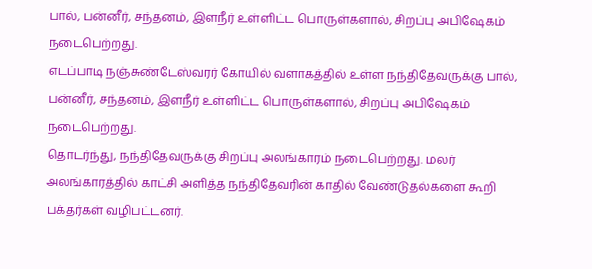பால், பன்னீர், சந்தனம், இளநீர் உள்ளிட்ட பொருள்களால், சிறப்பு அபிஷேகம் நடைபெற்றது.
எடப்பாடி நஞ்சுண்டேஸ்வரர் கோயில் வளாகத்தில் உள்ள நந்திதேவருக்கு பால், பன்னீர், சந்தனம், இளநீர் உள்ளிட்ட பொருள்களால், சிறப்பு அபிஷேகம் நடைபெற்றது.
தொடர்ந்து, நந்திதேவருக்கு சிறப்பு அலங்காரம் நடைபெற்றது. மலர் அலங்காரத்தில் காட்சி அளித்த நந்திதேவரின் காதில் வேண்டுதல்களை கூறி பக்தர்கள் வழிபட்டனர்.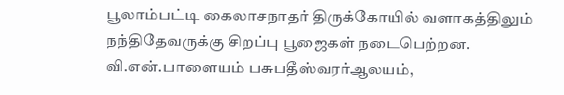பூலாம்பட்டி கைலாசநாதர் திருக்கோயில் வளாகத்திலும் நந்திதேவருக்கு சிறப்பு பூஜைகள் நடைபெற்றன. வி.என்.பாளையம் பசுபதீஸ்வரர்ஆலயம்,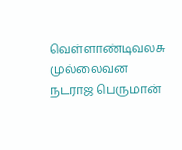வெள்ளாண்டிவலசு முல்லைவன நடராஜ பெருமான்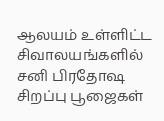ஆலயம் உள்ளிட்ட சிவாலயங்களில் சனி பிரதோஷ சிறப்பு பூஜைகள்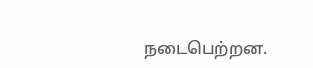நடைபெற்றன.